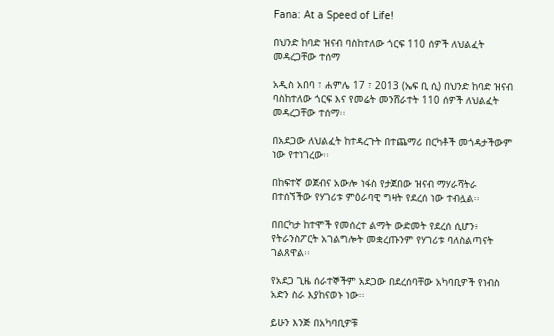Fana: At a Speed of Life!

በህንድ ከባድ ዝናብ ባስከተለው ጎርፍ 110 ሰዎች ለህልፈት መዳረጋቸው ተሰማ

አዲስ አበባ ፣ ሐምሌ 17 ፣ 2013 (ኤፍ ቢ ሲ) በህንድ ከባድ ዝናብ ባስከተለው ጎርፍ እና የመሬት መንሸራተት 110 ሰዎች ለህልፈት መዳረጋቸው ተሰማ፡፡

በአደጋው ለህልፈት ከተዳረጉት በተጨማሪ በርካቶች መጎዳታችውም ነው የተነገረው፡፡

በከፍተኛ ወጀብና አውሎ ነፋስ የታጀበው ዝናብ ማሃራሻትራ በተሰኘችው የሃገሪቱ ምዕራባዊ ግዛት የደረሰ ነው ተብሏል፡፡

በበርካታ ከተሞች የመሰረተ ልማት ውድመት የደረሰ ሲሆን፥ የትራንስፖርት አገልግሎት መቋረጡንም የሃገሪቱ ባለስልጣናት ገልጸዋል፡፡

የአደጋ ጊዜ ሰራተኞችም አደጋው በደረሰባቸው አካባቢዎች የነብስ አድን ስራ እያከናወኑ ነው፡፡

ይሁን እንጅ በአካባቢዎቹ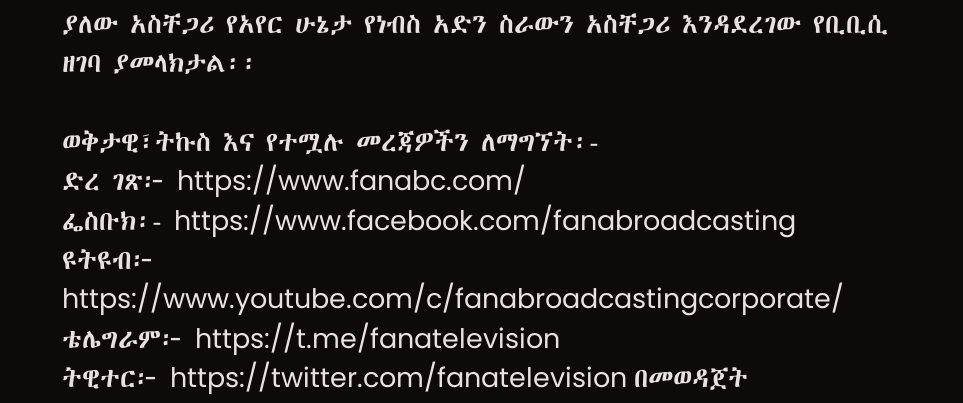ያለው አስቸጋሪ የአየር ሁኔታ የነብስ አድን ስራውን አስቸጋሪ እንዳደረገው የቢቢሲ ዘገባ ያመላክታል፡፡

ወቅታዊ፣ትኩስ እና የተሟሉ መረጃዎችን ለማግኘት፡-
ድረ ገጽ፦ https://www.fanabc.com/
ፌስቡክ፡- https://www.facebook.com/fanabroadcasting
ዩትዩብ፦ https://www.youtube.com/c/fanabroadcastingcorporate/
ቴሌግራም፦ https://t.me/fanatelevision
ትዊተር፦ https://twitter.com/fanatelevision በመወዳጀት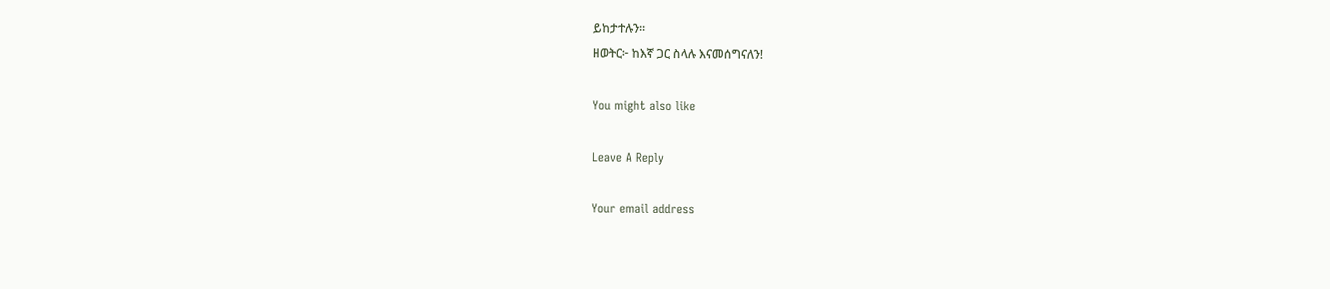ይከታተሉን፡፡
ዘወትር፦ ከእኛ ጋር ስላሉ እናመሰግናለን!

You might also like

Leave A Reply

Your email address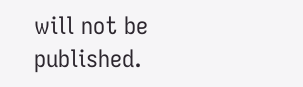will not be published.